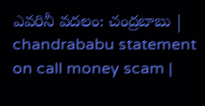ఎవరినీ వదలం: చంద్రబాబు | chandrababu statement on call money scam |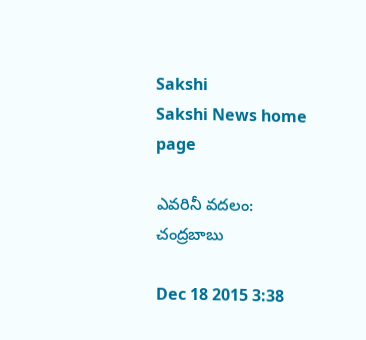Sakshi
Sakshi News home page

ఎవరినీ వదలం: చంద్రబాబు

Dec 18 2015 3:38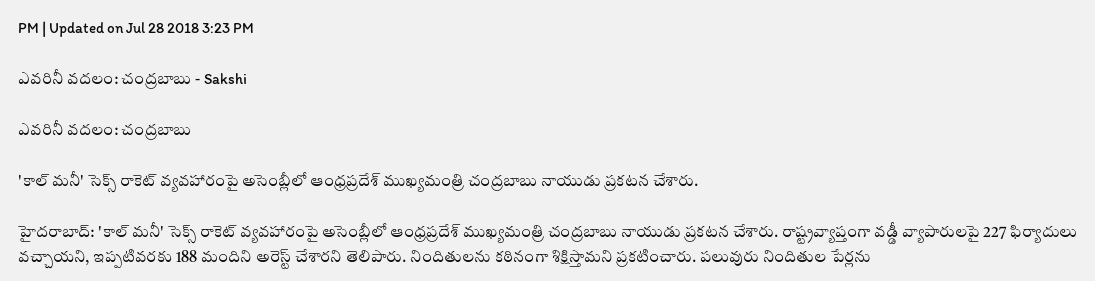PM | Updated on Jul 28 2018 3:23 PM

ఎవరినీ వదలం: చంద్రబాబు - Sakshi

ఎవరినీ వదలం: చంద్రబాబు

'కాల్ మనీ' సెక్స్ రాకెట్ వ్యవహారంపై అసెంబ్లీలో ఆంధ్రప్రదేశ్ ముఖ్యమంత్రి చంద్రబాబు నాయుడు ప్రకటన చేశారు.

హైదరాబాద్: 'కాల్ మనీ' సెక్స్ రాకెట్ వ్యవహారంపై అసెంబ్లీలో ఆంధ్రప్రదేశ్ ముఖ్యమంత్రి చంద్రబాబు నాయుడు ప్రకటన చేశారు. రాష్ట్రవ్యాప్తంగా వడ్డీ వ్యాపారులపై 227 ఫిర్యాదులు వచ్చాయని, ఇప్పటివరకు 188 మందిని అరెస్ట్ చేశారని తెలిపారు. నిందితులను కఠినంగా శిక్షిస్తామని ప్రకటించారు. పలువురు నిందితుల పేర్లను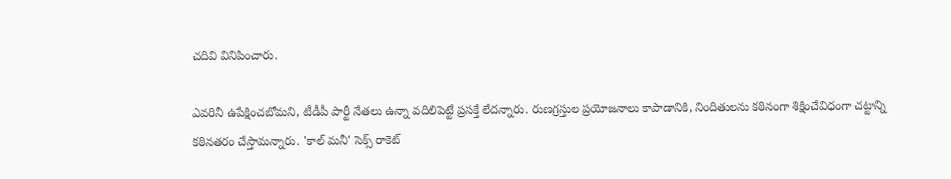చదివి వినిపించారు.

ఎవరినీ ఉపేక్షించబోమని, టీడీపీ పార్టీ నేతలు ఉన్నా వదిలిపెట్టే ప్రసక్తే లేదన్నారు. రుణగ్రస్తుల ప్రయోజనాలు కాపాడానికి, నిందితులను కఠినంగా శిక్షించేవిధంగా చట్టాన్ని కఠినతరం చేస్తామన్నారు. 'కాల్ మనీ' సెక్స్ రాకెట్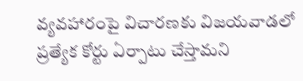వ్యవహారంపై విచారణకు విజయవాడలో ప్రత్యేక కోర్టు ఏర్పాటు చేస్తామని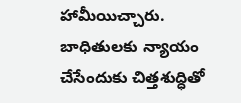హామీయిచ్చారు. బాధితులకు న్యాయం చేసేందుకు చిత్తశుద్ధితో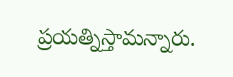ప్రయత్నిస్తామన్నారు.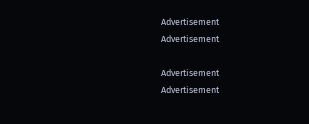Advertisement
Advertisement

Advertisement
Advertisement